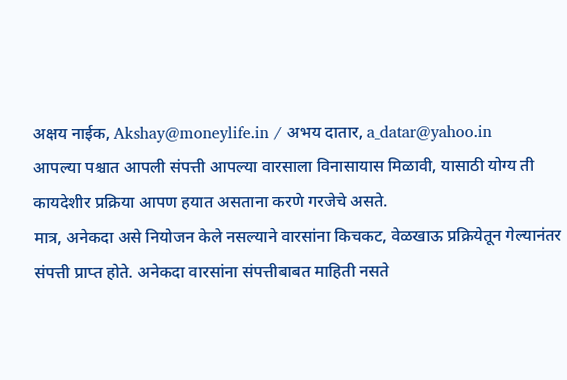अक्षय नाईक, Akshay@moneylife.in / अभय दातार, a_datar@yahoo.in
आपल्या पश्चात आपली संपत्ती आपल्या वारसाला विनासायास मिळावी, यासाठी योग्य ती कायदेशीर प्रक्रिया आपण हयात असताना करणे गरजेचे असते.
मात्र, अनेकदा असे नियोजन केले नसल्याने वारसांना किचकट, वेळखाऊ प्रक्रियेतून गेल्यानंतर संपत्ती प्राप्त होते. अनेकदा वारसांना संपत्तीबाबत माहिती नसते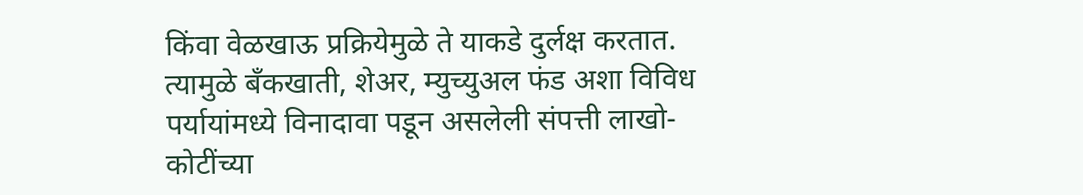किंवा वेळखाऊ प्रक्रियेमुळे ते याकडे दुर्लक्ष करतात.
त्यामुळे बँकखाती, शेअर, म्युच्युअल फंड अशा विविध पर्यायांमध्ये विनादावा पडून असलेली संपत्ती लाखो-कोटींच्या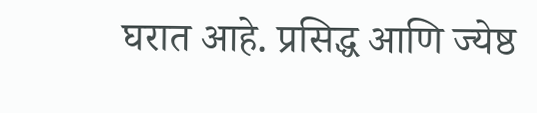घरात आहे. प्रसिद्ध आणि ज्येष्ठ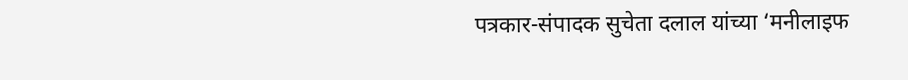पत्रकार-संपादक सुचेता दलाल यांच्या ‘मनीलाइफ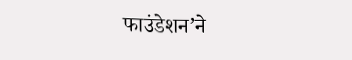फाउंडेशन’ने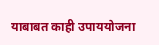याबाबत काही उपाययोजना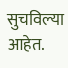सुचविल्या आहेत.